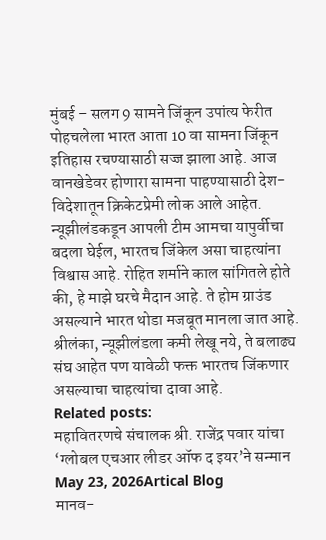मुंबई – सलग 9 सामने जिंकून उपांत्य फेरीत पोहचलेला भारत आता 10 वा सामना जिंकून इतिहास रचण्यासाठी सज्ज झाला आहे. आज वानखेडेवर होणारा सामना पाहण्यासाठी देश-विदेशातून क्रिकेटप्रेमी लोक आले आहेत. न्यूझीलंडकडून आपली टीम आमचा यापुर्वीचा बदला घेईल, भारतच जिंकेल असा चाहत्यांना विश्वास आहे. रोहित शर्माने काल सांगितले होते की, हे माझे घरचे मैदान आहे. ते होम ग्राउंड असल्याने भारत थोडा मजबूत मानला जात आहे. श्रीलंका, न्यूझीलंडला कमी लेखू नये, ते बलाढ्य संघ आहेत पण यावेळी फक्त भारतच जिंकणार असल्याचा चाहत्यांचा दावा आहे.
Related posts:
महावितरणचे संचालक श्री. राजेंद्र पवार यांचा ‘ग्लोबल एचआर लीडर ऑफ द इयर’ने सन्मान
May 23, 2026Artical Blog
मानव-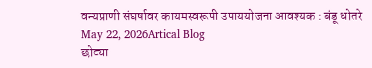वन्यप्राणी संघर्षावर कायमस्वरूपी उपाययोजना आवश्यक : बंडू धोतरे
May 22, 2026Artical Blog
छोट्या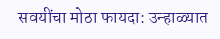सवयींचा मोठा फायदा: उन्हाळ्यात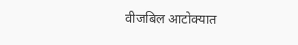वीजबिल आटोक्यात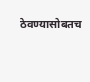ठेवण्यासोबतच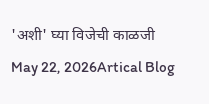'अशी' घ्या विजेची काळजी
May 22, 2026Artical Blog